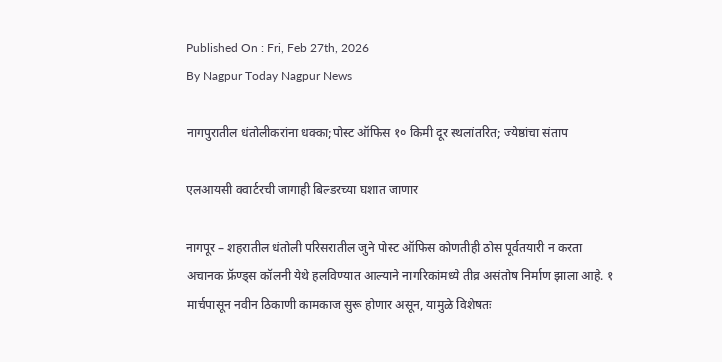Published On : Fri, Feb 27th, 2026
By Nagpur Today Nagpur News

नागपुरातील धंतोलीकरांना धक्का;पोस्ट ऑफिस १० किमी दूर स्थलांतरित; ज्येष्ठांचा संताप

एलआयसी क्वार्टरची जागाही बिल्डरच्या घशात जाणार

नागपूर – शहरातील धंतोली परिसरातील जुने पोस्ट ऑफिस कोणतीही ठोस पूर्वतयारी न करता अचानक फ्रॅण्ड्स कॉलनी येथे हलविण्यात आल्याने नागरिकांमध्ये तीव्र असंतोष निर्माण झाला आहे. १ मार्चपासून नवीन ठिकाणी कामकाज सुरू होणार असून, यामुळे विशेषतः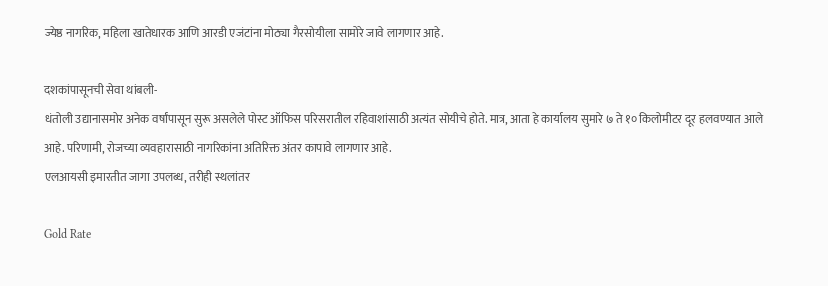ज्येष्ठ नागरिक, महिला खातेधारक आणि आरडी एजंटांना मोठ्या गैरसोयीला सामोरे जावे लागणार आहे.

दशकांपासूनची सेवा थांबली-
धंतोली उद्यानासमोर अनेक वर्षांपासून सुरू असलेले पोस्ट ऑफिस परिसरातील रहिवाशांसाठी अत्यंत सोयीचे होते. मात्र, आता हे कार्यालय सुमारे ७ ते १० किलोमीटर दूर हलवण्यात आले आहे. परिणामी, रोजच्या व्यवहारासाठी नागरिकांना अतिरिक्त अंतर कापावे लागणार आहे.
एलआयसी इमारतीत जागा उपलब्ध, तरीही स्थलांतर

Gold Rate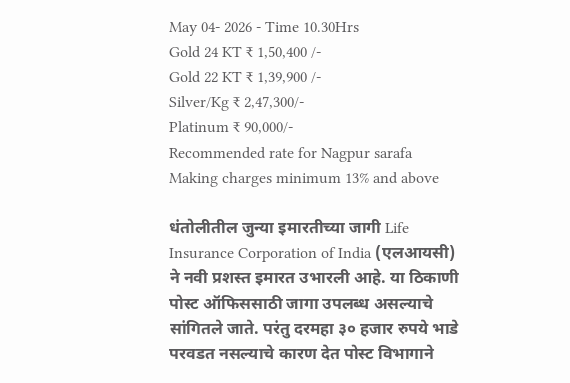May 04- 2026 - Time 10.30Hrs
Gold 24 KT ₹ 1,50,400 /-
Gold 22 KT ₹ 1,39,900 /-
Silver/Kg ₹ 2,47,300/-
Platinum ₹ 90,000/-
Recommended rate for Nagpur sarafa Making charges minimum 13% and above

धंतोलीतील जुन्या इमारतीच्या जागी Life Insurance Corporation of India (एलआयसी) ने नवी प्रशस्त इमारत उभारली आहे. या ठिकाणी पोस्ट ऑफिससाठी जागा उपलब्ध असल्याचे सांगितले जाते. परंतु दरमहा ३० हजार रुपये भाडे परवडत नसल्याचे कारण देत पोस्ट विभागाने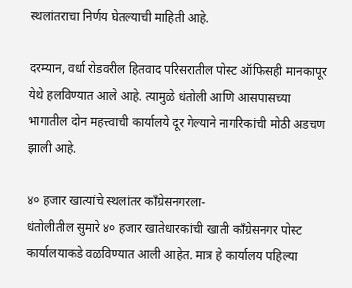स्थलांतराचा निर्णय घेतल्याची माहिती आहे.

दरम्यान, वर्धा रोडवरील हितवाद परिसरातील पोस्ट ऑफिसही मानकापूर येथे हलविण्यात आले आहे. त्यामुळे धंतोली आणि आसपासच्या भागातील दोन महत्त्वाची कार्यालये दूर गेल्याने नागरिकांची मोठी अडचण झाली आहे.

४० हजार खात्यांचे स्थलांतर काँग्रेसनगरला-
धंतोलीतील सुमारे ४० हजार खातेधारकांची खाती काँग्रेसनगर पोस्ट कार्यालयाकडे वळविण्यात आली आहेत. मात्र हे कार्यालय पहिल्या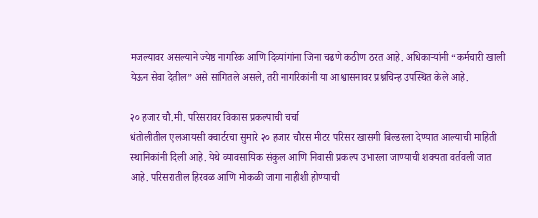मजल्यावर असल्याने ज्येष्ठ नागरिक आणि दिव्यांगांना जिना चढणे कठीण ठरत आहे. अधिकाऱ्यांनी “कर्मचारी खाली येऊन सेवा देतील” असे सांगितले असले, तरी नागरिकांनी या आश्वासनावर प्रश्नचिन्ह उपस्थित केले आहे.

२० हजार चौ.मी. परिसरावर विकास प्रकल्पाची चर्चा
धंतोलीतील एलआयसी क्वार्टरचा सुमारे २० हजार चौरस मीटर परिसर खासगी बिल्डरला देण्यात आल्याची माहिती स्थानिकांनी दिली आहे. येथे व्यावसायिक संकुल आणि निवासी प्रकल्प उभारला जाण्याची शक्यता वर्तवली जात आहे. परिसरातील हिरवळ आणि मोकळी जागा नाहीशी होण्याची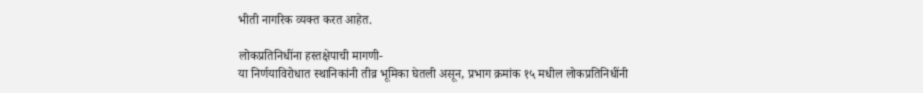भीती नागरिक व्यक्त करत आहेत.

लोकप्रतिनिधींना हस्तक्षेपाची मागणी-
या निर्णयाविरोधात स्थानिकांनी तीव्र भूमिका घेतली असून, प्रभाग क्रमांक १५ मधील लोकप्रतिनिधींनी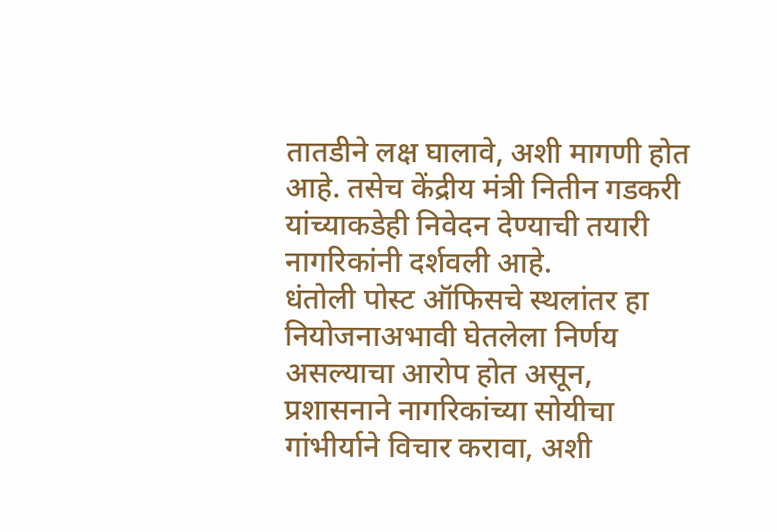तातडीने लक्ष घालावे, अशी मागणी होत आहे. तसेच केंद्रीय मंत्री नितीन गडकरी यांच्याकडेही निवेदन देण्याची तयारी नागरिकांनी दर्शवली आहे.
धंतोली पोस्ट ऑफिसचे स्थलांतर हा नियोजनाअभावी घेतलेला निर्णय असल्याचा आरोप होत असून, प्रशासनाने नागरिकांच्या सोयीचा गांभीर्याने विचार करावा, अशी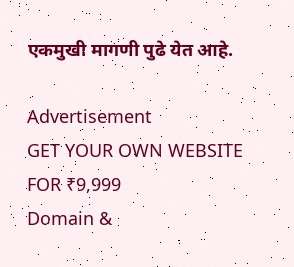एकमुखी मागणी पुढे येत आहे.

Advertisement
GET YOUR OWN WEBSITE
FOR ₹9,999
Domain &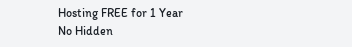Hosting FREE for 1 Year
No Hidden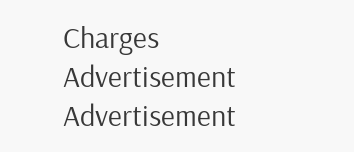Charges
Advertisement
Advertisement